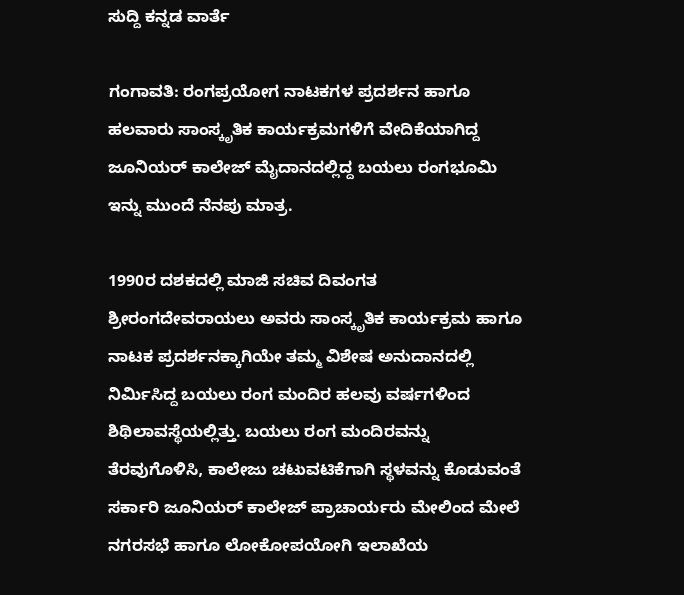ಸುದ್ದಿ ಕನ್ನಡ ವಾರ್ತೆ

ಗಂಗಾವತಿ: ರಂಗಪ್ರಯೋಗ ನಾಟಕಗಳ ಪ್ರದರ್ಶನ ಹಾಗೂ ಹಲವಾರು ಸಾಂಸ್ಕೃತಿಕ ಕಾರ್ಯಕ್ರಮಗಳಿಗೆ ವೇದಿಕೆಯಾಗಿದ್ದ ಜೂನಿಯರ್ ಕಾಲೇಜ್ ಮೈದಾನದಲ್ಲಿದ್ದ ಬಯಲು ರಂಗಭೂಮಿ ಇನ್ನು ಮುಂದೆ ನೆನಪು ಮಾತ್ರ.

1990ರ ದಶಕದಲ್ಲಿ ಮಾಜಿ ಸಚಿವ ದಿವಂಗತ ಶ್ರೀರಂಗದೇವರಾಯಲು ಅವರು ಸಾಂಸ್ಕೃತಿಕ ಕಾರ್ಯಕ್ರಮ ಹಾಗೂ ನಾಟಕ ಪ್ರದರ್ಶನಕ್ಕಾಗಿಯೇ ತಮ್ಮ ವಿಶೇಷ ಅನುದಾನದಲ್ಲಿ ನಿರ್ಮಿಸಿದ್ದ ಬಯಲು ರಂಗ ಮಂದಿರ ಹಲವು ವರ್ಷಗಳಿಂದ ಶಿಥಿಲಾವಸ್ಥೆಯಲ್ಲಿತ್ತು. ಬಯಲು ರಂಗ ಮಂದಿರವನ್ನು ತೆರವುಗೊಳಿಸಿ, ಕಾಲೇಜು ಚಟುವಟಿಕೆಗಾಗಿ ಸ್ಥಳವನ್ನು ಕೊಡುವಂತೆ ಸರ್ಕಾರಿ ಜೂನಿಯರ್ ಕಾಲೇಜ್ ಪ್ರಾಚಾರ್ಯರು ಮೇಲಿಂದ ಮೇಲೆ ನಗರಸಭೆ ಹಾಗೂ ಲೋಕೋಪಯೋಗಿ ಇಲಾಖೆಯ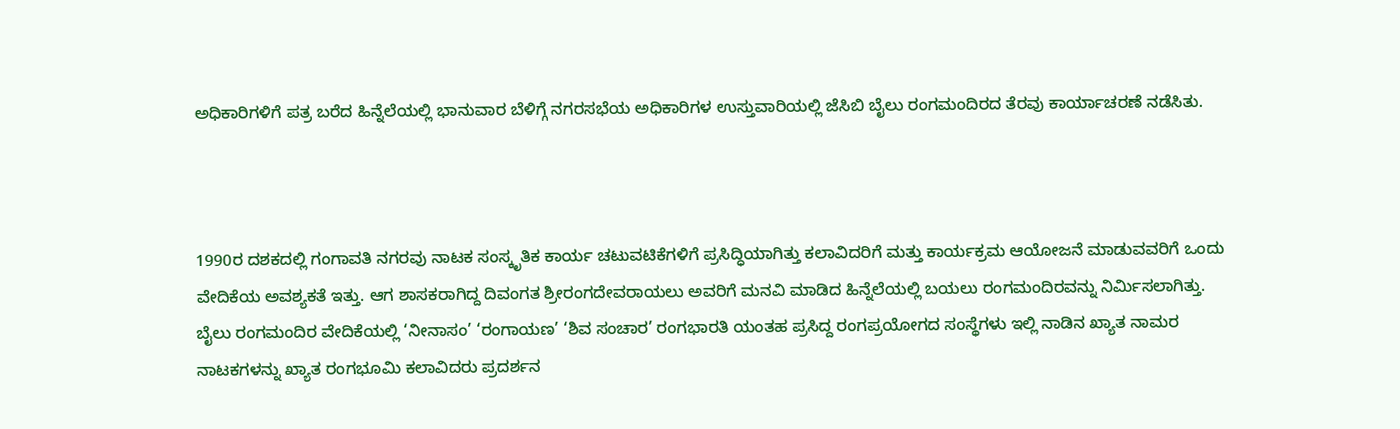ಅಧಿಕಾರಿಗಳಿಗೆ ಪತ್ರ ಬರೆದ ಹಿನ್ನೆಲೆಯಲ್ಲಿ ಭಾನುವಾರ ಬೆಳಿಗ್ಗೆ ನಗರಸಭೆಯ ಅಧಿಕಾರಿಗಳ ಉಸ್ತುವಾರಿಯಲ್ಲಿ ಜೆಸಿಬಿ ಬೈಲು ರಂಗಮಂದಿರದ ತೆರವು ಕಾರ್ಯಾಚರಣೆ ನಡೆಸಿತು.



1990ರ ದಶಕದಲ್ಲಿ ಗಂಗಾವತಿ ನಗರವು ನಾಟಕ ಸಂಸ್ಕೃತಿಕ ಕಾರ್ಯ ಚಟುವಟಿಕೆಗಳಿಗೆ ಪ್ರಸಿದ್ಧಿಯಾಗಿತ್ತು ಕಲಾವಿದರಿಗೆ ಮತ್ತು ಕಾರ್ಯಕ್ರಮ ಆಯೋಜನೆ ಮಾಡುವವರಿಗೆ ಒಂದು ವೇದಿಕೆಯ ಅವಶ್ಯಕತೆ ಇತ್ತು. ಆಗ ಶಾಸಕರಾಗಿದ್ದ ದಿವಂಗತ ಶ್ರೀರಂಗದೇವರಾಯಲು ಅವರಿಗೆ ಮನವಿ ಮಾಡಿದ ಹಿನ್ನೆಲೆಯಲ್ಲಿ ಬಯಲು ರಂಗಮಂದಿರವನ್ನು ನಿರ್ಮಿಸಲಾಗಿತ್ತು.
ಬೈಲು ರಂಗಮಂದಿರ ವೇದಿಕೆಯಲ್ಲಿ ‘ನೀನಾಸಂ’ ‘ರಂಗಾಯಣ’ ‘ಶಿವ ಸಂಚಾರ’ ರಂಗಭಾರತಿ ಯಂತಹ ಪ್ರಸಿದ್ದ ರಂಗಪ್ರಯೋಗದ ಸಂಸ್ಥೆಗಳು ಇಲ್ಲಿ ನಾಡಿನ ಖ್ಯಾತ ನಾಮರ ನಾಟಕಗಳನ್ನು ಖ್ಯಾತ ರಂಗಭೂಮಿ ಕಲಾವಿದರು ಪ್ರದರ್ಶನ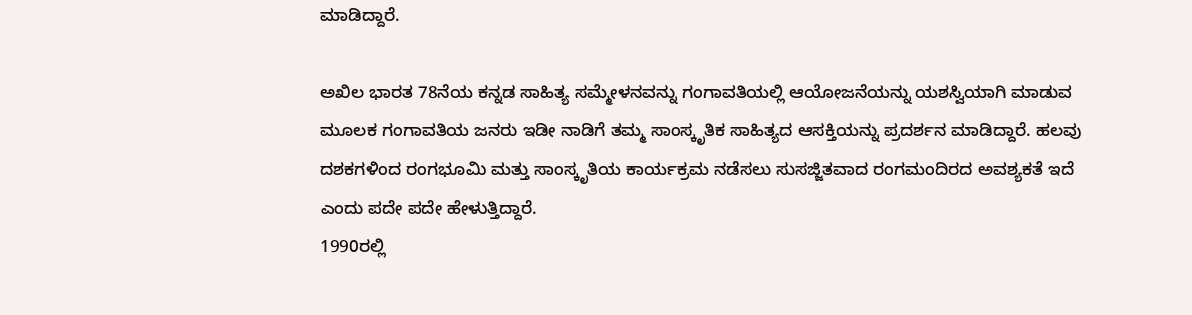ಮಾಡಿದ್ದಾರೆ.

ಅಖಿಲ ಭಾರತ 78ನೆಯ ಕನ್ನಡ ಸಾಹಿತ್ಯ ಸಮ್ಮೇಳನವನ್ನು ಗಂಗಾವತಿಯಲ್ಲಿ ಆಯೋಜನೆಯನ್ನು ಯಶಸ್ವಿಯಾಗಿ ಮಾಡುವ ಮೂಲಕ ಗಂಗಾವತಿಯ ಜನರು ಇಡೀ ನಾಡಿಗೆ ತಮ್ಮ ಸಾಂಸ್ಕೃತಿಕ ಸಾಹಿತ್ಯದ ಆಸಕ್ತಿಯನ್ನು ಪ್ರದರ್ಶನ ಮಾಡಿದ್ದಾರೆ. ಹಲವು ದಶಕಗಳಿಂದ ರಂಗಭೂಮಿ ಮತ್ತು ಸಾಂಸ್ಕೃತಿಯ ಕಾರ್ಯಕ್ರಮ ನಡೆಸಲು ಸುಸಜ್ಜಿತವಾದ ರಂಗಮಂದಿರದ ಅವಶ್ಯಕತೆ ಇದೆ ಎಂದು ಪದೇ ಪದೇ ಹೇಳುತ್ತಿದ್ದಾರೆ.
1990ರಲ್ಲಿ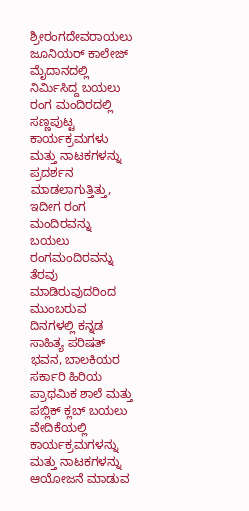ಶ್ರೀರಂಗದೇವರಾಯಲು ಜೂನಿಯರ್ ಕಾಲೇಜ್ ಮೈದಾನದಲ್ಲಿ ನಿರ್ಮಿಸಿದ್ದ ಬಯಲು ರಂಗ ಮಂದಿರದಲ್ಲಿ ಸಣ್ಣಪುಟ್ಟ ಕಾರ್ಯಕ್ರಮಗಳು ಮತ್ತು ನಾಟಕಗಳನ್ನು ಪ್ರದರ್ಶನ ಮಾಡಲಾಗುತ್ತಿತ್ತು, ಇದೀಗ ರಂಗ ಮಂದಿರವನ್ನು ಬಯಲು ರಂಗಮಂದಿರವನ್ನು ತೆರವು ಮಾಡಿರುವುದರಿಂದ ಮುಂಬರುವ ದಿನಗಳಲ್ಲಿ ಕನ್ನಡ ಸಾಹಿತ್ಯ ಪರಿಷತ್ ಭವನ, ಬಾಲಕಿಯರ ಸರ್ಕಾರಿ ಹಿರಿಯ ಪ್ರಾಥಮಿಕ ಶಾಲೆ ಮತ್ತು ಪಬ್ಲಿಕ್ ಕ್ಲಬ್ ಬಯಲು ವೇದಿಕೆಯಲ್ಲಿ ಕಾರ್ಯಕ್ರಮಗಳನ್ನು ಮತ್ತು ನಾಟಕಗಳನ್ನು ಆಯೋಜನೆ ಮಾಡುವ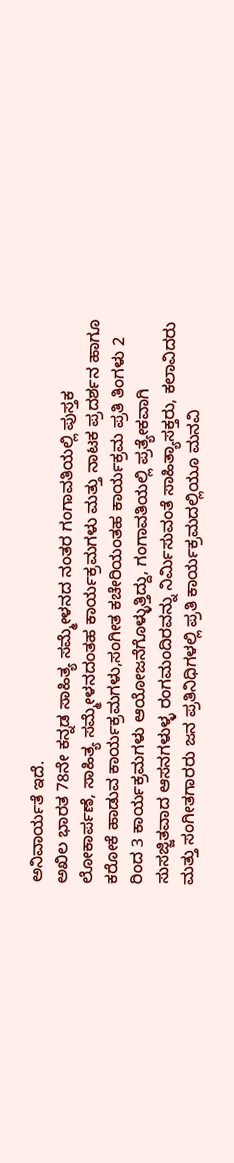ಅನಿವಾರ್ಯತೆ ಇದೆ.
ಅಖಿಲ ಭಾರತ 78ನೇ ಕನ್ನಡ ಸಾಹಿತ್ಯ ಸಮ್ಮೇಳನದ ನಂತರ ಗಂಗಾವತಿಯಲ್ಲಿ ಪುಸ್ತಕ ಲೋಕಾರ್ಪಣೆ, ಸಾಹಿತ್ಯ ಸಮ್ಮೇಳನದಂತಹ ಕಾರ್ಯಕ್ರಮಗಳು ಮತ್ತು ನಾಟಕ ಪ್ರದರ್ಶನ ಹಾಗೂ ಕರೋಕೆ ಹಾಡುವ ಕಾರ್ಯಕ್ರಮಗಳು,ಸಂಗೀತ ಕಚೇರಿಯಂತಹ ಕಾರ್ಯಕ್ರಮ ಪ್ರತಿ ತಿಂಗಳು 2 ರಿಂದ 3 ಕಾರ್ಯಕ್ರಮಗಳು ಆಯೋಜನೆಗೊಳ್ಳುತ್ತಿದ್ದು, ಗಂಗಾವತಿಯಲ್ಲಿ ಪ್ರತ್ಯೇಕವಾಗಿ ಸುಸಜ್ಜಿತವಾದ ಆಸನಗಳುಳ್ಳ ರಂಗಮಂದಿರವನ್ನು ನಿರ್ಮಿಸುವಂತೆ ಸಾಹಿತ್ಯಾಸಕ್ತರು, ಕಲಾವಿದರು ಮತ್ತು ಸಂಗೀತಗಾರರು ಜನ ಪ್ರತಿನಿಧಿಗಳಲ್ಲಿ ಪ್ರತಿ ಕಾರ್ಯಕ್ರಮದಲ್ಲಿಯೂ ಮನವಿ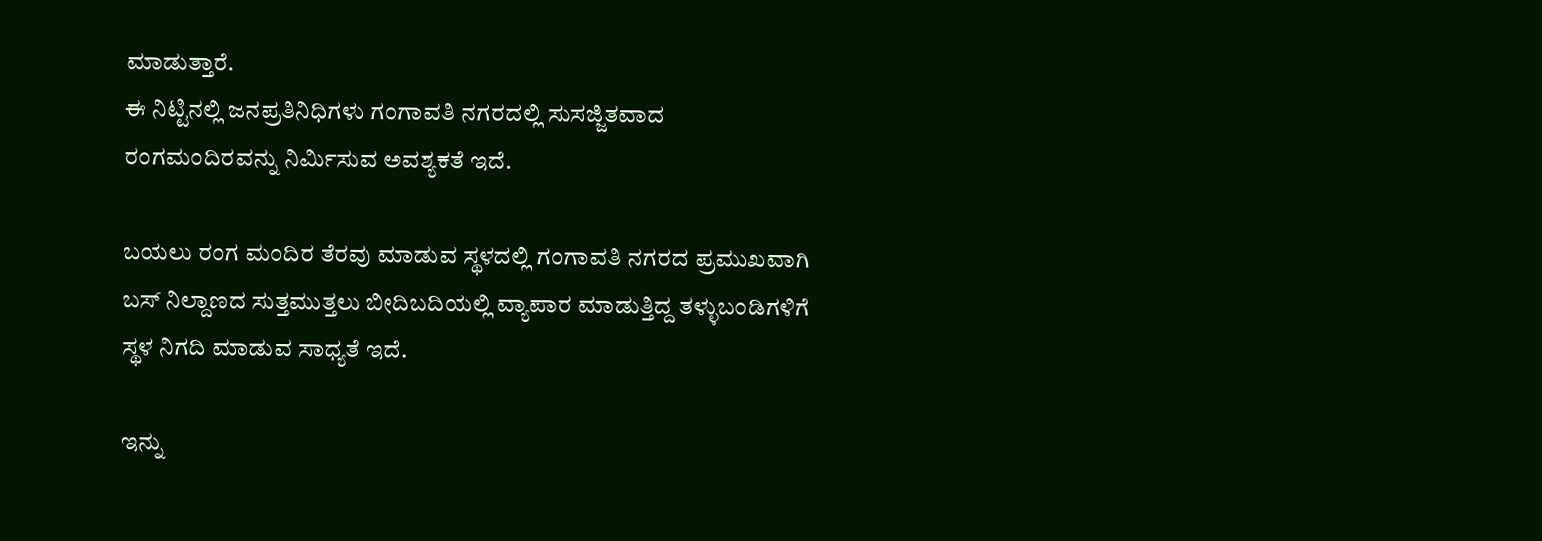ಮಾಡುತ್ತಾರೆ.
ಈ ನಿಟ್ಟಿನಲ್ಲಿ ಜನಪ್ರತಿನಿಧಿಗಳು ಗಂಗಾವತಿ ನಗರದಲ್ಲಿ ಸುಸಜ್ಜಿತವಾದ ರಂಗಮಂದಿರವನ್ನು ನಿರ್ಮಿಸುವ ಅವಶ್ಯಕತೆ ಇದೆ.

ಬಯಲು ರಂಗ ಮಂದಿರ ತೆರವು ಮಾಡುವ ಸ್ಥಳದಲ್ಲಿ ಗಂಗಾವತಿ ನಗರದ ಪ್ರಮುಖವಾಗಿ ಬಸ್ ನಿಲ್ದಾಣದ ಸುತ್ತಮುತ್ತಲು ಬೀದಿಬದಿಯಲ್ಲಿ ವ್ಯಾಪಾರ ಮಾಡುತ್ತಿದ್ದ ತಳ್ಳುಬಂಡಿಗಳಿಗೆ ಸ್ಥಳ ನಿಗದಿ ಮಾಡುವ ಸಾಧ್ಯತೆ ಇದೆ.

ಇನ್ನು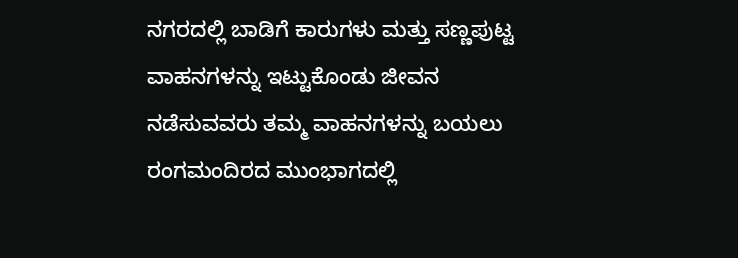ನಗರದಲ್ಲಿ ಬಾಡಿಗೆ ಕಾರುಗಳು ಮತ್ತು ಸಣ್ಣಪುಟ್ಟ ವಾಹನಗಳನ್ನು ಇಟ್ಟುಕೊಂಡು ಜೀವನ ನಡೆಸುವವರು ತಮ್ಮ ವಾಹನಗಳನ್ನು ಬಯಲು ರಂಗಮಂದಿರದ ಮುಂಭಾಗದಲ್ಲಿ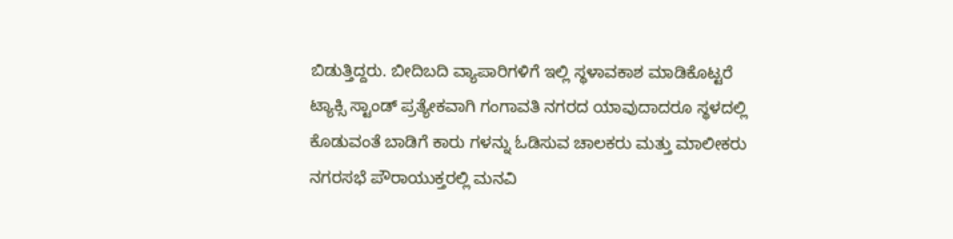ಬಿಡುತ್ತಿದ್ದರು. ಬೀದಿಬದಿ ವ್ಯಾಪಾರಿಗಳಿಗೆ ಇಲ್ಲಿ ಸ್ಥಳಾವಕಾಶ ಮಾಡಿಕೊಟ್ಟರೆ ಟ್ಯಾಕ್ಸಿ ಸ್ಟಾಂಡ್ ಪ್ರತ್ಯೇಕವಾಗಿ ಗಂಗಾವತಿ ನಗರದ ಯಾವುದಾದರೂ ಸ್ಥಳದಲ್ಲಿ ಕೊಡುವಂತೆ ಬಾಡಿಗೆ ಕಾರು ಗಳನ್ನು ಓಡಿಸುವ ಚಾಲಕರು ಮತ್ತು ಮಾಲೀಕರು ನಗರಸಭೆ ಪೌರಾಯುಕ್ತರಲ್ಲಿ ಮನವಿ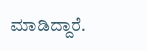ಮಾಡಿದ್ದಾರೆ.